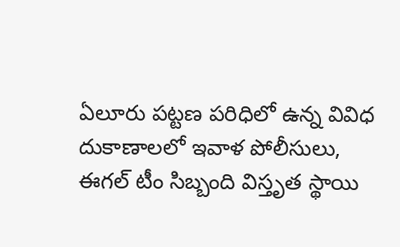ఏలూరు పట్టణ పరిధిలో ఉన్న వివిధ దుకాణాలలో ఇవాళ పోలీసులు, ఈగల్ టీం సిబ్బంది విస్తృత స్థాయి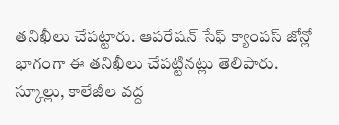తనిఖీలు చేపట్టారు. ఆపరేషన్ సేఫ్ క్యాంపస్ జోన్లో భాగంగా ఈ తనిఖీలు చేపట్టినట్లు తెలిపారు. స్కూల్లు, కాలేజీల వద్ద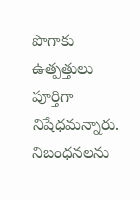పొగాకు ఉత్పత్తులు పూర్తిగా నిషేధమన్నారు. నిబంధనలను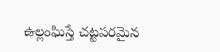ఉల్లంఘిస్తే చట్టపరమైన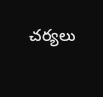చర్యలు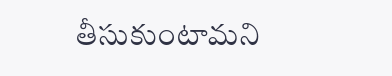తీసుకుంటామని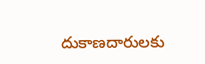దుకాణదారులకు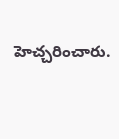హెచ్చరించారు.